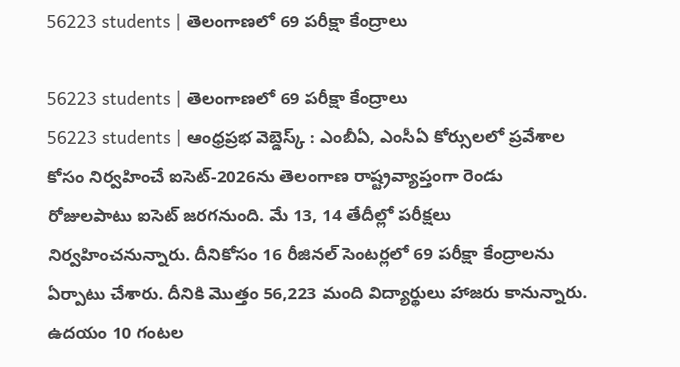56223 students | తెలంగాణలో 69 పరీక్షా కేంద్రాలు

56223 students | తెలంగాణలో 69 పరీక్షా కేంద్రాలు
56223 students | ఆంధ్రప్రభ వెబ్డెస్క్ : ఎంబీఏ, ఎంసీఏ కోర్సులలో ప్రవేశాల కోసం నిర్వహించే ఐసెట్-2026ను తెలంగాణ రాష్ట్రవ్యాప్తంగా రెండు రోజులపాటు ఐసెట్ జరగనుంది. మే 13, 14 తేదీల్లో పరీక్షలు నిర్వహించనున్నారు. దీనికోసం 16 రీజినల్ సెంటర్లలో 69 పరీక్షా కేంద్రాలను ఏర్పాటు చేశారు. దీనికి మొత్తం 56,223 మంది విద్యార్థులు హాజరు కానున్నారు. ఉదయం 10 గంటల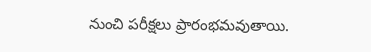నుంచి పరీక్షలు ప్రారంభమవుతాయి.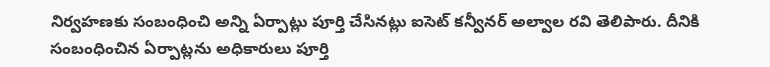నిర్వహణకు సంబంధించి అన్ని ఏర్పాట్లు పూర్తి చేసినట్లు ఐసెట్ కన్వీనర్ అల్వాల రవి తెలిపారు. దీనికి సంబంధించిన ఏర్పాట్లను అధికారులు పూర్తి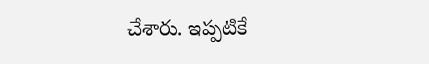చేశారు. ఇప్పటికే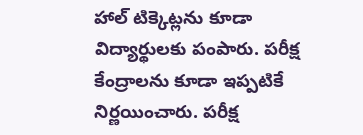హాల్ టిక్కెట్లను కూడా విద్యార్థులకు పంపారు. పరీక్ష కేంద్రాలను కూడా ఇప్పటికే నిర్ణయించారు. పరీక్ష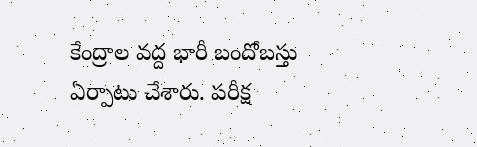కేంద్రాల వద్ద భారీ బందోబస్తు ఏర్పాటు చేశారు. పరీక్ష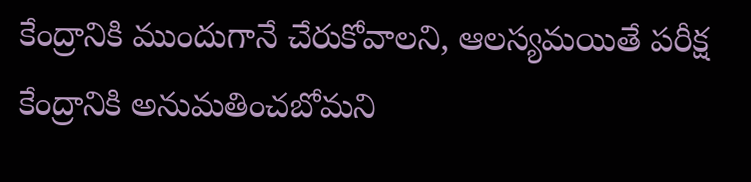కేంద్రానికి ముందుగానే చేరుకోవాలని, ఆలస్యమయితే పరీక్ష కేంద్రానికి అనుమతించబోమని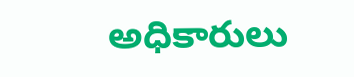అధికారులు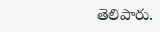తెలిపారు.